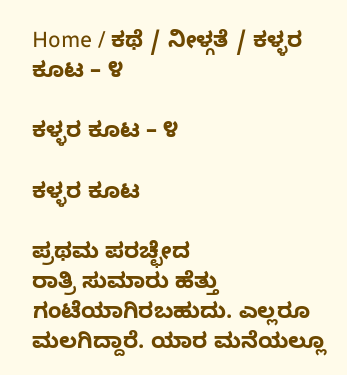Home / ಕಥೆ / ನೀಳ್ಗತೆ / ಕಳ್ಳರ ಕೂಟ – ೪

ಕಳ್ಳರ ಕೂಟ – ೪

ಕಳ್ಳರ ಕೂಟ

ಪ್ರಥಮ ಪರಚ್ಛೇದ
ರಾತ್ರಿ ಸುಮಾರು ಹೆತ್ತು ಗಂಟೆಯಾಗಿರಬಹುದು. ಎಲ್ಲರೂ ಮಲಗಿದ್ದಾರೆ. ಯಾರ ಮನೆಯಲ್ಲೂ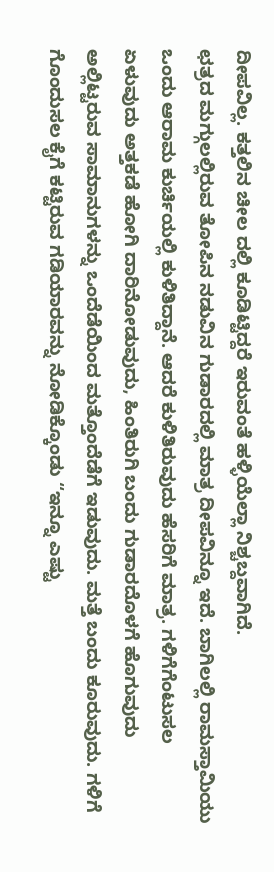ದೀಪವಿಲ್ಲ. ಕತ್ತಲಿನ ಚೀಲ ದಲ್ಲಿ ಕೂಡಿಟ್ಟಿದ್ದರೆ ಇರುವಂತೆ ಹಳ್ಳಿಯೆಲ್ಲಾ ನಿಶ್ಚಬ್ದವಾಗಿದೆ.
ಛತ್ರದ ಮಗ್ಗುಲಲ್ಲಿರುವ ತೋಪಿನ ನಡುವಿನ ಗುಡಾರದಲ್ಲಿ ಮಾತ್ರ ದೀಪವಿನ್ನೂ ಇದೆ. ಬಾಗಿಲಲ್ಲಿ ರಾಮಸ್ತಾಮಿಯು ಒಂದು ಆರಾಮ ಕುರ್ಚಿಯಲ್ಲಿ ಕುಳಿತಿದ್ದಾನೆ. ಆದರೆ ಕುಳಿತಿರುವುದು ಹೆಸರಿಗೆ ಮಾತ್ರ. ಗಳಿಗೆಗೆಂಟುಸಲ ಏಳುವುದು ಅತ್ತಕಡೆ ಹೋಗಿ ದಾರಿನೋಡುವುದು, ಹಿಂತಿರುಗಿ ಬಂದು ಗುಡಾರದೊಳಗೆ ಹೊಗುವುದು ಅಲ್ಲಿಟ್ಟರುವ ಸಾಮಾನುಗಳನ್ನು ಒಂದೆಡೆಯಿಂದ ಮತ್ತೊಂದೆಡೆಗೆ ಇಡುವುದು. ಮತ್ತೆ ಬಂದು ಕೂರುವುದು. ಗಳಿಗೆ ಗೊಂದುಸಲ ಕೈಗೆ ಕಟ್ಟಿರುವ ಗಡಿಯಾರವನ್ನು ನೋಡಿಕ್ಕೊಂಡು “ಇನ್ನೂ ಎಷ್ಟು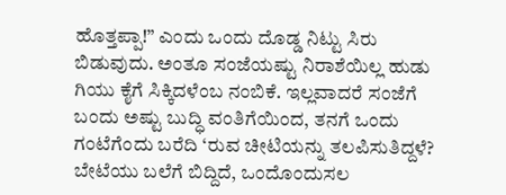ಹೊತ್ತಪ್ಪಾ!” ಎಂದು ಒಂದು ದೊಡ್ಡ ನಿಟ್ಟು ಸಿರು ಬಿಡುವುದು. ಅಂತೂ ಸಂಜೆಯಷ್ಟು ನಿರಾಶೆಯಿಲ್ಲ ಹುಡು ಗಿಯು ಕೈಗೆ ಸಿಕ್ಕಿದಳೆಂಬ ನಂಬಿಕೆ. ಇಲ್ಲವಾದರೆ ಸಂಜೆಗೆ ಬಂದು ಅಷ್ಟು ಬುದ್ಧಿ ವಂತಿಗೆಯಿಂದ, ತನಗೆ ಒಂದು ಗಂಟೆಗೆಂದು ಬರೆದಿ ‘ರುವ ಚೀಟಿಯನ್ನು ತಲಪಿಸುತಿದ್ದಳೆ? ಬೇಟೆಯು ಬಲೆಗೆ ಬಿದ್ದಿದೆ, ಒಂದೊಂದುಸಲ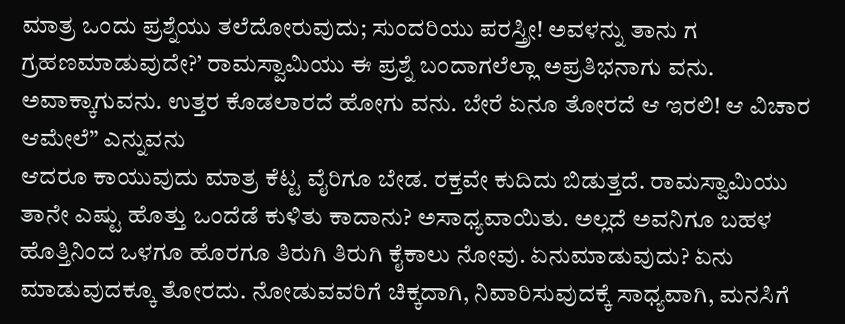ಮಾತ್ರ ಒಂದು ಪ್ರಶ್ನೆಯು ತಲೆದೋರುವುದು; ಸುಂದರಿಯು ಪರಸ್ತ್ರೀ! ಅವಳನ್ನು ತಾನು ಗ ಗ್ರಹಣಮಾಡುವುದೇ?’ ರಾಮಸ್ವಾಮಿಯು ಈ ಪ್ರಶ್ನೆ ಬಂದಾಗಲೆಲ್ಲಾ ಅಪ್ರತಿಭನಾಗು ವನು. ಅವಾಕ್ಕಾಗುವನು. ಉತ್ತರ ಕೊಡಲಾರದೆ ಹೋಗು ವನು. ಬೇರೆ ಏನೂ ತೋರದೆ ಆ ಇರಲಿ! ಆ ವಿಚಾರ ಆಮೇಲೆ” ಎನ್ನುವನು
ಆದರೂ ಕಾಯುವುದು ಮಾತ್ರ ಕೆಟ್ಟ ವೈರಿಗೂ ಬೇಡ. ರಕ್ತವೇ ಕುದಿದು ಬಿಡುತ್ತದೆ. ರಾಮಸ್ವಾಮಿಯು ತಾನೇ ಎಷ್ಟು ಹೊತ್ತು ಒಂದೆಡೆ ಕುಳಿತು ಕಾದಾನು? ಅಸಾಧ್ಯವಾಯಿತು. ಅಲ್ಲದೆ ಅವನಿಗೂ ಬಹಳ ಹೊತ್ತಿನಿಂದ ಒಳಗೂ ಹೊರಗೂ ತಿರುಗಿ ತಿರುಗಿ ಕೈಕಾಲು ನೋವು. ಏನುಮಾಡುವುದು? ಏನು ಮಾಡುವುದಕ್ಕೂ ತೋರದು. ನೋಡುವವರಿಗೆ ಚಿಕ್ಕದಾಗಿ, ನಿವಾರಿಸುವುದಕ್ಕೆ ಸಾಧ್ಯವಾಗಿ, ಮನಸಿಗೆ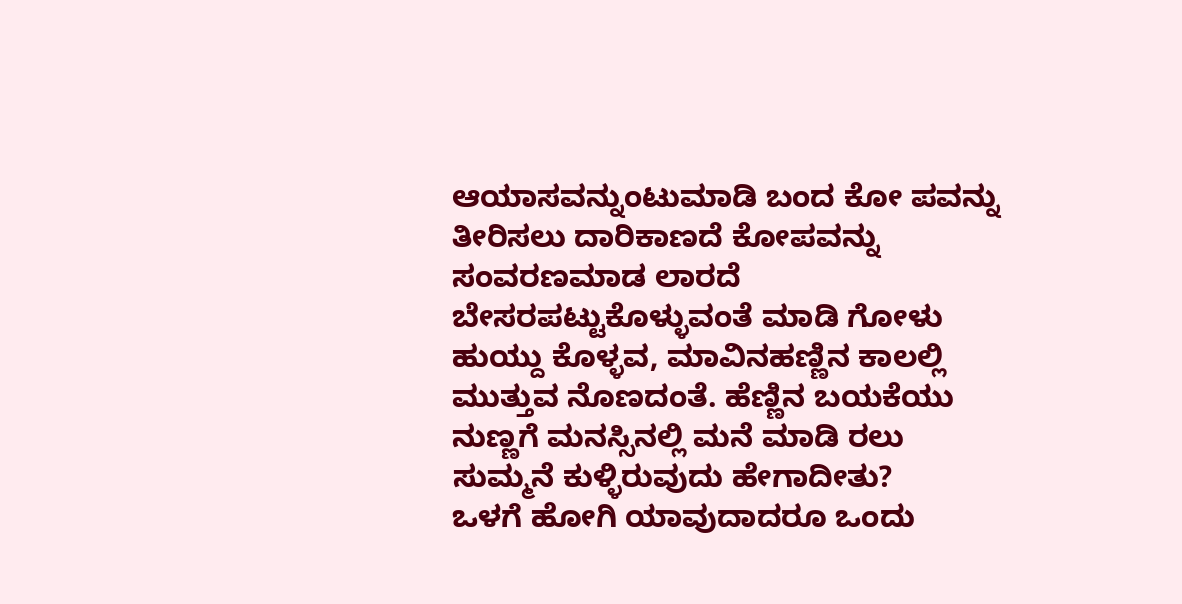ಆಯಾಸವನ್ನುಂಟುಮಾಡಿ ಬಂದ ಕೋ ಪವನ್ನು ತೀರಿಸಲು ದಾರಿಕಾಣದೆ ಕೋಪವನ್ನು ಸಂವರಣಮಾಡ ಲಾರದೆ ಬೇಸರಪಟ್ಟುಕೊಳ್ಳುವಂತೆ ಮಾಡಿ ಗೋಳು ಹುಯ್ದು ಕೊಳ್ಳವ, ಮಾವಿನಹಣ್ಣಿನ ಕಾಲಲ್ಲಿ ಮುತ್ತುವ ನೊಣದಂತೆ. ಹೆಣ್ಣಿನ ಬಯಕೆಯು ನುಣ್ಣಗೆ ಮನಸ್ಸಿನಲ್ಲಿ ಮನೆ ಮಾಡಿ ರಲು ಸುಮ್ಮನೆ ಕುಳ್ಳಿರುವುದು ಹೇಗಾದೀತು?
ಒಳಗೆ ಹೋಗಿ ಯಾವುದಾದರೂ ಒಂದು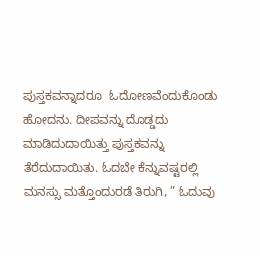ಪುಸ್ತಕವನ್ನಾದರೂ  ಓದೋಣವೆಂದುಕೊಂಡು ಹೋದನು. ದೀಪವನ್ನು ದೊಡ್ಡದು  ಮಾಡಿದುದಾಯಿತ್ತು ಪುಸ್ತಕವನ್ನು ತೆರೆದುದಾಯಿತು. ಓದಬೇ ಕೆನ್ನುವಷ್ಟರಲ್ಲಿ ಮನಸ್ಸು ಮತ್ತೊಂದುರಡೆ ತಿರುಗಿ, ” ಓದುವು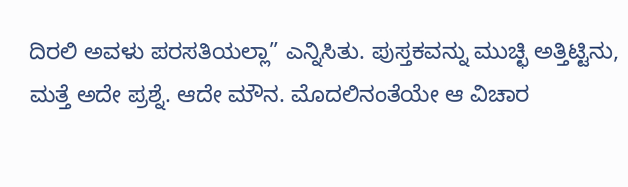ದಿರಲಿ ಅವಳು ಪರಸತಿಯಲ್ಲಾ” ಎನ್ನಿಸಿತು. ಪುಸ್ತಕವನ್ನು ಮುಚ್ಛಿ ಅತ್ತಿಟ್ಟಿನು, ಮತ್ತೆ ಅದೇ ಪ್ರಶ್ನೆ. ಆದೇ ಮೌನ. ಮೊದಲಿನಂತೆಯೇ ಆ ವಿಚಾರ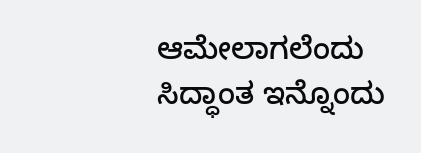ಆಮೇಲಾಗಲೆಂದು ಸಿದ್ಧಾಂತ ಇನ್ನೊಂದು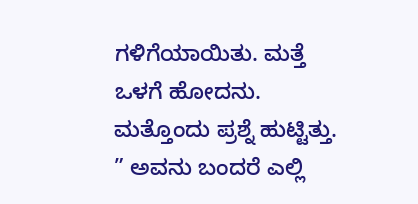ಗಳಿಗೆಯಾಯಿತು. ಮತ್ತೆ ಒಳಗೆ ಹೋದನು. ಮತ್ತೊಂದು ಪ್ರಶ್ನೆ ಹುಟ್ಟಿತ್ತು. ” ಅವನು ಬಂದರೆ ಎಲ್ಲಿ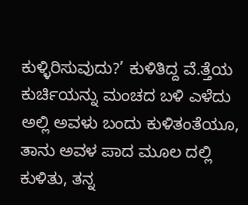ಕುಳ್ಳಿರಿಸುವುದು?’ ಕುಳಿತಿದ್ದ ವೆ.ತ್ತೆಯ ಕುರ್ಚಿಯನ್ನು ಮಂಚದ ಬಳಿ ಎಳೆದು ಅಲ್ಲಿ ಅವಳು ಬಂದು ಕುಳಿತಂತೆಯೂ, ತಾನು ಅವಳ ಪಾದ ಮೂಲ ದಲ್ಲಿ ಕುಳಿತು, ತನ್ನ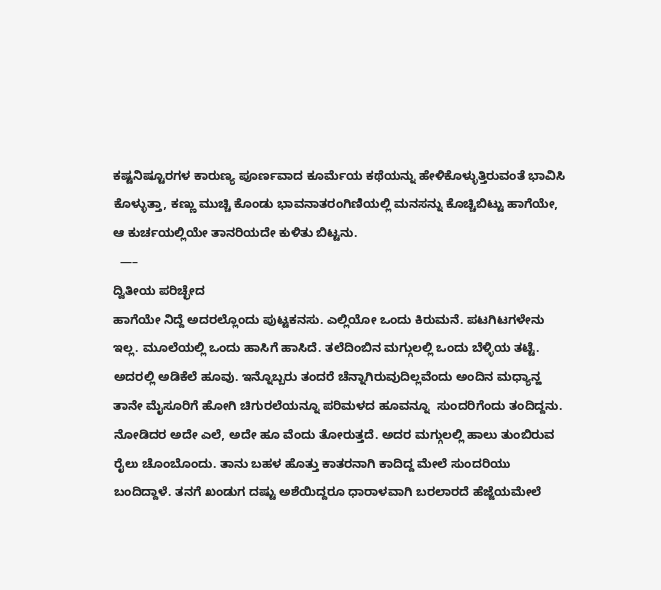ಕಷ್ಟನಿಷ್ಟೂರಗಳ ಕಾರುಣ್ಯ ಪೂರ್ಣವಾದ ಕೂರ್ಮೆಯ ಕಥೆಯನ್ನು ಹೇಳಿಕೊಳ್ಳುತ್ತಿರುವಂತೆ ಭಾವಿಸಿ  ಕೊಳ್ಳುತ್ತಾ, ಕಣ್ಣು ಮುಚ್ಚಿ ಕೊಂಡು ಭಾವನಾತರಂಗಿಣಿಯಲ್ಲಿ ಮನಸನ್ನು ಕೊಚ್ಚಿಬಿಟ್ಟು ಹಾಗೆಯೇ, ಆ ಕುರ್ಚಯಲ್ಲಿಯೇ ತಾನರಿಯದೇ ಕುಳಿತು ಬಿಟ್ಟನು.
  —–
ದ್ವಿತೀಯ ಪರಿಚ್ಛೇದ
ಹಾಗೆಯೇ ನಿದ್ದೆ ಅದರಲ್ಲೊಂದು ಪುಟ್ಟಕನಸು. ಎಲ್ಲಿಯೋ ಒಂದು ಕಿರುಮನೆ. ಪಟಗಿಟಗಳೇನು ಇಲ್ಲ. ಮೂಲೆಯಲ್ಲಿ ಒಂದು ಹಾಸಿಗೆ ಹಾಸಿದೆ. ತಲೆದಿಂಬಿನ ಮಗ್ಗುಲಲ್ಲಿ ಒಂದು ಬೆಳ್ಳಿಯ ತಟ್ಟೆ. ಅದರಲ್ಲಿ ಅಡಿಕೆಲೆ ಹೂವು. ಇನ್ನೊಬ್ಬರು ತಂದರೆ ಚೆನ್ನಾಗಿರುವುದಿಲ್ಲವೆಂದು ಅಂದಿನ ಮಧ್ಯಾನ್ಹ ತಾನೇ ಮೈಸೂರಿಗೆ ಹೋಗಿ ಚಿಗುರಲೆಯನ್ನೂ ಪರಿಮಳದ ಹೂವನ್ನೂ  ಸುಂದರಿಗೆಂದು ತಂದಿದ್ದನು. ನೋಡಿದರ ಅದೇ ಎಲೆ, ಅದೇ ಹೂ ವೆಂದು ತೋರುತ್ತದೆ. ಅದರ ಮಗ್ಗುಲಲ್ಲಿ ಹಾಲು ತುಂಬಿರುವ ರೈಲು ಚೊಂಬೊಂದು. ತಾನು ಬಹಳ ಹೊತ್ತು ಕಾತರನಾಗಿ ಕಾದಿದ್ದ ಮೇಲೆ ಸುಂದರಿಯು ಬಂದಿದ್ದಾಳೆ. ತನಗೆ ಖಂಡುಗ ದಷ್ಟು ಅಶೆಯಿದ್ದರೂ ಧಾರಾಳವಾಗಿ ಬರಲಾರದೆ ಹೆಜ್ಜೆಯಮೇಲೆ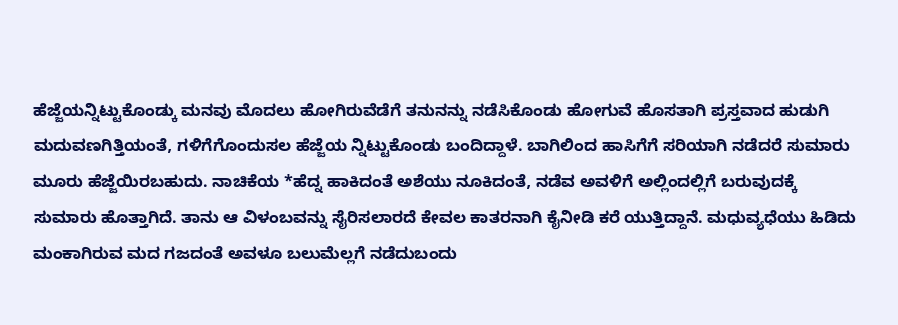ಹೆಜ್ಜೆಯನ್ನಿಟ್ಟುಕೊಂಡ್ಕು ಮನವು ಮೊದಲು ಹೋಗಿರುವೆಡೆಗೆ ತನುನನ್ನು ನಡೆಸಿಕೊಂಡು ಹೋಗುವೆ ಹೊಸತಾಗಿ ಪ್ರಸ್ತವಾದ ಹುಡುಗಿ ಮದುವಣಗಿತ್ತಿಯಂತೆ, ಗಳಿಗೆಗೊಂದುಸಲ ಹೆಜ್ಜೆಯ ನ್ನಿಟ್ಟುಕೊಂಡು ಬಂದಿದ್ದಾಳೆ. ಬಾಗಿಲಿಂದ ಹಾಸಿಗೆಗೆ ಸರಿಯಾಗಿ ನಡೆದರೆ ಸುಮಾರು ಮೂರು ಹೆಜ್ಜೆಯಿರಬಹುದು. ನಾಚಿಕೆಯ *ಹೆದ್ನ ಹಾಕಿದಂತೆ ಅಶೆಯು ನೂಕಿದಂತೆ, ನಡೆವ ಅವಳಿಗೆ ಅಲ್ಲಿಂದಲ್ಲಿಗೆ ಬರುವುದಕ್ಕೆ ಸುಮಾರು ಹೊತ್ತಾಗಿದೆ. ತಾನು ಆ ವಿಳಂಬವನ್ನು ಸೈರಿಸಲಾರದೆ ಕೇವಲ ಕಾತರನಾಗಿ ಕೈನೀಡಿ ಕರೆ ಯುತ್ತಿದ್ದಾನೆ. ಮಧುವ್ಯಧೆಯು ಹಿಡಿದು ಮಂಕಾಗಿರುವ ಮದ ಗಜದಂತೆ ಅವಳೂ ಬಲುಮೆಲ್ಲಗೆ ನಡೆದುಬಂದು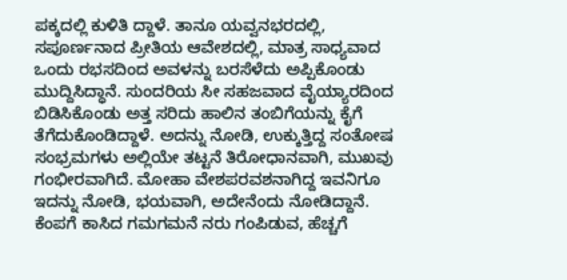ಪಕ್ಕದಲ್ಲಿ ಕುಳಿತಿ ದ್ದಾಳೆ. ತಾನೂ ಯವ್ವನಭರದಲ್ಲಿ, ಸಪೂರ್ಣನಾದ ಪ್ರೀತಿಯ ಆವೇಶದಲ್ಲಿ, ಮಾತ್ರ ಸಾಧ್ಯವಾದ ಒಂದು ರಭಸದಿಂದ ಅವಳನ್ನು ಬರಸೆಳೆದು ಅಪ್ಪಿಕೊಂಡು ಮುದ್ದಿಸಿದ್ಧಾನೆ. ಸುಂದರಿಯ ಸೀ ಸಹಜವಾದ ವೈಯ್ಯಾರದಿಂದ ಬಿಡಿಸಿಕೊಂಡು ಅತ್ತ ಸರಿದು ಹಾಲಿನ ತಂಬಿಗೆಯನ್ನು ಕೈಗೆ ತೆಗೆದುಕೊಂಡಿದ್ದಾಳೆ. ಅದನ್ನು ನೋಡಿ, ಉಕ್ಕುತ್ತಿದ್ದ ಸಂತೋಷ ಸಂಭ್ರಮಗಳು ಅಲ್ಲಿಯೇ ತಟ್ಟನೆ ತಿರೋಧಾನವಾಗಿ, ಮುಖವು ಗಂಭೀರವಾಗಿದೆ. ಮೋಹಾ ವೇಶಪರವಶನಾಗಿದ್ದ ಇವನಿಗೂ ಇದನ್ನು ನೋಡಿ, ಭಯವಾಗಿ, ಅದೇನೆಂದು ನೋಡಿದ್ದಾನೆ. ಕೆಂಪಗೆ ಕಾಸಿದ ಗಮಗಮನೆ ನರು ಗಂಪಿಡುವ, ಹೆಚ್ಚಗೆ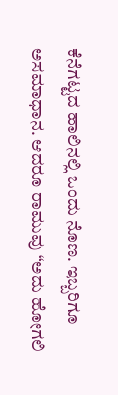ಕೆನೆಗಟ್ಟದ ಹಾಲಿನಲ್ಲಿ ಒಂದು ನೊಣ. ಇಬ್ಬರಿಗೂ ಅಸಮಾಧಾನ. ಆದರೂ ರಾಮುವು “ಅದು ಹೋಗಲಿ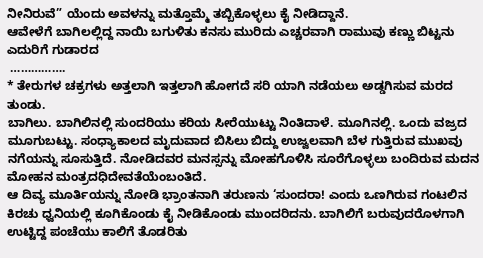ನೀನಿರುವೆ” ಯೆಂದು ಅವಳನ್ನು ಮತ್ತೊಮ್ಮೆ ತಬ್ಬಿಕೊಳ್ಳಲು ಕೈ ನೀಡಿದ್ದಾನೆ.
ಆವೇಳೆಗೆ ಬಾಗಿಲಲ್ಲಿದ್ದ ನಾಯಿ ಬಗುಳಿತು ಕನಸು ಮುರಿದು ಎಚ್ಚರವಾಗಿ ರಾಮುವು ಕಣ್ಣು ಬಿಟ್ಟನು ಎದುರಿಗೆ ಗುಡಾರದ
 …………….
* ತೇರುಗಳ ಚಕ್ರಗಳು ಅತ್ತಲಾಗಿ ಇತ್ತಲಾಗಿ ಹೋಗದೆ ಸರಿ ಯಾಗಿ ನಡೆಯಲು ಅಡ್ಡಗಿಸುವ ಮರದ ತುಂಡು.
ಬಾಗಿಲು. ಬಾಗಿಲಿನಲ್ಲಿ ಸುಂದರಿಯು ಕರಿಯ ಸೀರೆಯುಟ್ಟು ನಿಂತಿದಾಳೆ. ಮೂಗಿನಲ್ಲಿ. ಒಂದು ವಜ್ರದ ಮೂಗುಬಟ್ಟು. ಸಂಧ್ಯಾಕಾಲದ ಮೃದುವಾದ ಬಿಸಿಲು ಬಿದ್ದು ಉಜ್ವಲವಾಗಿ ಬೆಳ ಗುತ್ತಿರುವ ಮುಖವು ನಗೆಯನ್ನು ಸೂಸುತ್ತಿದೆ. ನೋಡಿದವರ ಮನಸ್ಸನ್ನು ಮೋಹಗೊಳಿಸಿ ಸೂರೆಗೊಳ್ಳಲು ಬಂದಿರುವ ಮದನ  ಮೋಹನ ಮಂತ್ರದಧಿದೇವತೆಯೆಂಬಂತಿದೆ.
ಆ ದಿವ್ಯ ಮೂರ್ತಿಯನ್ನು ನೋಡಿ ಭ್ರಾಂತನಾಗಿ ತರುಣನು ‘ಸುಂದರಾ! ಎಂದು ಒಣಗಿರುವ ಗಂಟಲಿನ ಕಿರಚು ಧ್ವನಿಯಲ್ಲಿ ಕೂಗಿಕೊಂಡು ಕೈ ನೀಡಿಕೊಂಡು ಮುಂದರಿದನು. ಬಾಗಿಲಿಗೆ ಬರುವುದರೊಳಗಾಗಿ ಉಟ್ಟಿದ್ದ ಪಂಚೆಯು ಕಾಲಿಗೆ ತೊಡರಿತು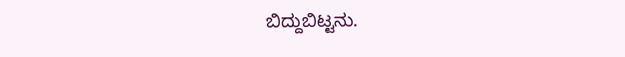ಬಿದ್ದುಬಿಟ್ಟನು.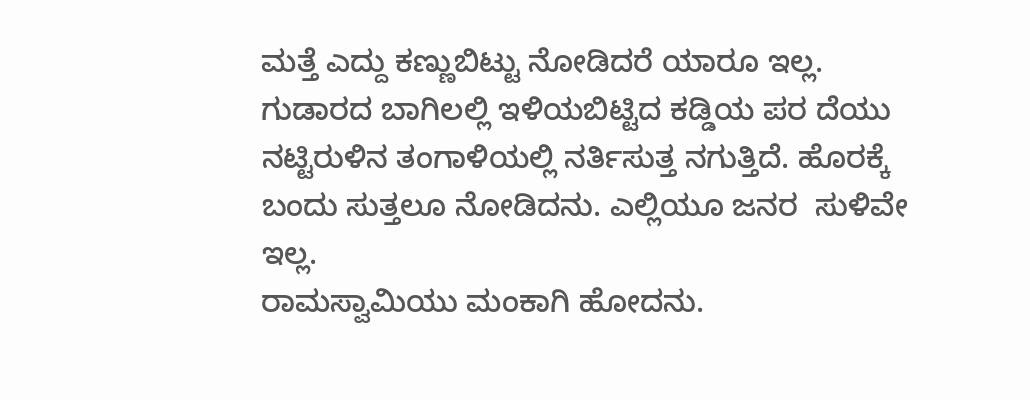ಮತ್ತೆ ಎದ್ದು ಕಣ್ಣುಬಿಟ್ಟು ನೋಡಿದರೆ ಯಾರೂ ಇಲ್ಲ. ಗುಡಾರದ ಬಾಗಿಲಲ್ಲಿ ಇಳಿಯಬಿಟ್ಟಿದ ಕಡ್ಡಿಯ ಪರ ದೆಯು ನಟ್ಟಿರುಳಿನ ತಂಗಾಳಿಯಲ್ಲಿ ನರ್ತಿಸುತ್ತ ನಗುತ್ತಿದೆ. ಹೊರಕ್ಕೆ ಬಂದು ಸುತ್ತಲೂ ನೋಡಿದನು. ಎಲ್ಲಿಯೂ ಜನರ  ಸುಳಿವೇ ಇಲ್ಲ.
ರಾಮಸ್ವಾಮಿಯು ಮಂಕಾಗಿ ಹೋದನು.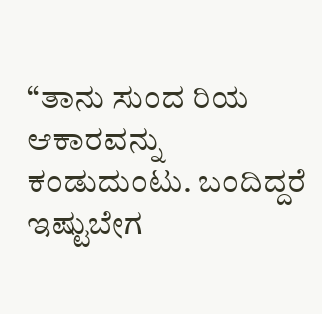“ತಾನು ಸುಂದ ರಿಯ ಆಕಾರವನ್ನು ಕಂಡುದುಂಟು. ಬಂದಿದ್ದರೆ ಇಷ್ಟುಬೇಗ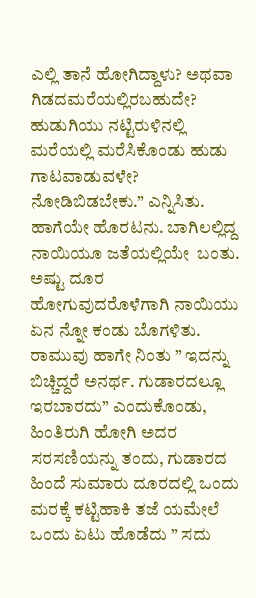ಎಲ್ಲಿ ತಾನೆ ಹೋಗಿದ್ದಾಳು? ಅಥವಾ ಗಿಡದಮರೆಯಲ್ಲಿರಬಹುದೇ? ಹುಡುಗಿಯು ನಟ್ಟಿರುಳಿನಲ್ಲಿ ಮರೆಯಲ್ಲಿ ಮರೆಸಿಕೊಂಡು ಹುಡು ಗಾಟವಾಡುವಳೇ? ನೋಡಿಬಿಡಬೇಕು.” ಎನ್ನಿಸಿತು. ಹಾಗೆಯೇ ಹೊರಟನು. ಬಾಗಿಲಲ್ಲಿದ್ದ ನಾಯಿಯೂ ಜತೆಯಲ್ಲಿಯೇ  ಬಂತು.
ಅಷ್ಟು ದೂರ ಹೋಗುವುದರೊಳೆಗಾಗಿ ನಾಯಿಯು ಏನ ನ್ನೋ ಕಂಡು ಬೊಗಳಿತು. ರಾಮುವು ಹಾಗೇ ನಿಂತು ” ಇದನ್ನು ಬಿಚ್ಚಿದ್ದರೆ ಅನರ್ಥ. ಗುಡಾರದಲ್ಲೂ ಇರಬಾರದು” ಎಂದುಕೊಂಡು, ಹಿಂತಿರುಗಿ ಹೋಗಿ ಅದರ ಸರಸಣಿಯನ್ನು ತಂದು, ಗುಡಾರದ ಹಿಂದೆ ಸುಮಾರು ದೂರದಲ್ಲಿ ಒಂದು ಮರಕ್ಕೆ ಕಟ್ಟಿಹಾಕಿ ತಜೆ ಯಮೇಲೆ ಒಂದು ಏಟು ಹೊಡೆದು ” ಸದು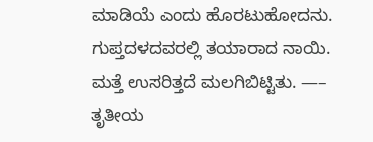ಮಾಡಿಯೆ ಎಂದು ಹೊರಟುಹೋದನು. ಗುಪ್ತದಳದವರಲ್ಲಿ ತಯಾರಾದ ನಾಯಿ. ಮತ್ತೆ ಉಸರಿತ್ತದೆ ಮಲಗಿಬಿಟ್ಟಿತು. —–
ತೃತೀಯ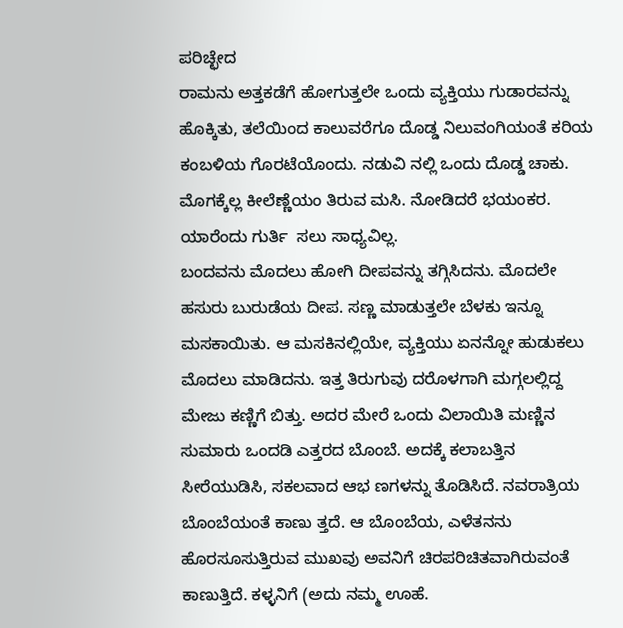ಪರಿಚ್ಛೇದ
ರಾಮನು ಅತ್ತಕಡೆಗೆ ಹೋಗುತ್ತಲೇ ಒಂದು ವ್ಯಕ್ತಿಯು ಗುಡಾರವನ್ನು ಹೊಕ್ಕಿತು, ತಲೆಯಿಂದ ಕಾಲುವರೆಗೂ ದೊಡ್ಡ ನಿಲುವಂಗಿಯಂತೆ ಕರಿಯ ಕಂಬಳಿಯ ಗೊರಟೆಯೊಂದು. ನಡುವಿ ನಲ್ಲಿ ಒಂದು ದೊಡ್ಡ ಚಾಕು. ಮೊಗಕ್ಕೆಲ್ಲ ಕೀಲೆಣ್ಣೆಯಂ ತಿರುವ ಮಸಿ. ನೋಡಿದರೆ ಭಯಂಕರ. ಯಾರೆಂದು ಗುರ್ತಿ  ಸಲು ಸಾಧ್ಯವಿಲ್ಲ.
ಬಂದವನು ಮೊದಲು ಹೋಗಿ ದೀಪವನ್ನು ತಗ್ಗಿಸಿದನು. ಮೊದಲೇ ಹಸುರು ಬುರುಡೆಯ ದೀಪ. ಸಣ್ಣ ಮಾಡುತ್ತಲೇ ಬೆಳಕು ಇನ್ನೂ ಮಸಕಾಯಿತು. ಆ ಮಸಕಿನಲ್ಲಿಯೇ, ವ್ಯಕ್ತಿಯು ಏನನ್ನೋ ಹುಡುಕಲು ಮೊದಲು ಮಾಡಿದನು. ಇತ್ತ ತಿರುಗುವು ದರೊಳಗಾಗಿ ಮಗ್ಗಲಲ್ಲಿದ್ದ ಮೇಜು ಕಣ್ಣಿಗೆ ಬಿತ್ತು. ಅದರ ಮೇರೆ ಒಂದು ವಿಲಾಯಿತಿ ಮಣ್ಣಿನ ಸುಮಾರು ಒಂದಡಿ ಎತ್ತರದ ಬೊಂಬೆ. ಅದಕ್ಕೆ ಕಲಾಬತ್ತಿನ ಸೀರೆಯುಡಿಸಿ, ಸಕಲವಾದ ಆಭ ಣಗಳನ್ನು ತೊಡಿಸಿದೆ. ನವರಾತ್ರಿಯ ಬೊಂಬೆಯಂತೆ ಕಾಣು ತ್ತದೆ. ಆ ಬೊಂಬೆಯ, ಎಳೆತನನು ಹೊರಸೂಸುತ್ತಿರುವ ಮುಖವು ಅವನಿಗೆ ಚಿರಪರಿಚಿತವಾಗಿರುವಂತೆ ಕಾಣುತ್ತಿದೆ. ಕಳ್ಳನಿಗೆ (ಅದು ನಮ್ಮ ಊಹೆ.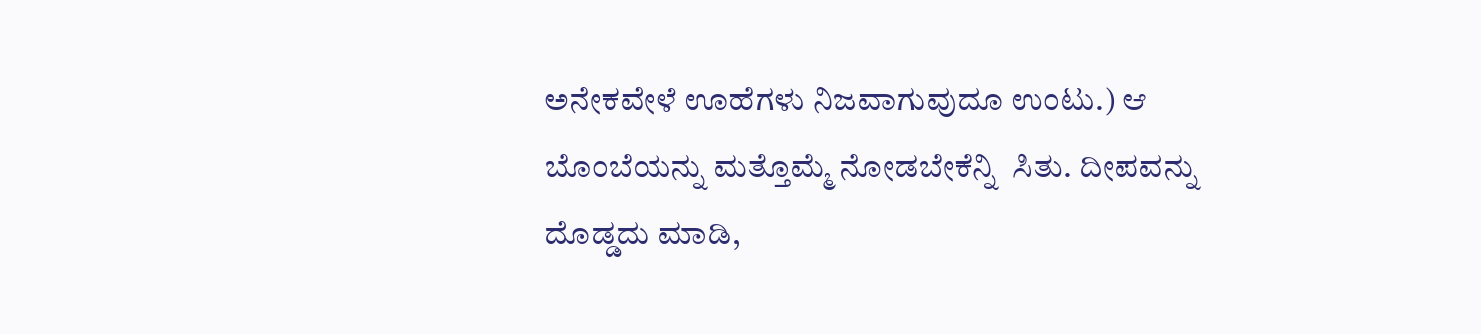ಅನೇಕವೇಳೆ ಊಹೆಗಳು ನಿಜವಾಗುವುದೂ ಉಂಟು.) ಆ ಬೊಂಬೆಯನ್ನು ಮತ್ತೊಮ್ಮೆ ನೋಡಬೇಕೆನ್ನಿ  ಸಿತು. ದೀಪವನ್ನು ದೊಡ್ಡದು ಮಾಡಿ,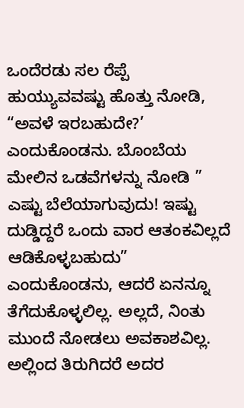ಒಂದೆರಡು ಸಲ ರೆಪ್ಪೆ ಹುಯ್ಯುವವಷ್ಟು ಹೊತ್ತು ನೋಡಿ, “ಅವಳೆ ಇರಬಹುದೇ?’ ಎಂದುಕೊಂಡನು. ಬೊಂಬೆಯ ಮೇಲಿನ ಒಡವೆಗಳನ್ನು ನೋಡಿ ” ಎಷ್ಟು ಬೆಲೆಯಾಗುವುದು! ಇಷ್ಟು ದುಡ್ಡಿದ್ದರೆ ಒಂದು ವಾರ ಆತಂಕವಿಲ್ಲದೆ ಆಡಿಕೊಳ್ಳಬಹುದು” ಎಂದುಕೊಂಡನು, ಆದರೆ ಏನನ್ನೂ ತೆಗೆದುಕೊಳ್ಳಲಿಲ್ಲ. ಅಲ್ಲದೆ, ನಿಂತು ಮುಂದೆ ನೋಡಲು ಅವಕಾಶವಿಲ್ಲ. ಅಲ್ಲಿಂದ ತಿರುಗಿದರೆ ಅದರ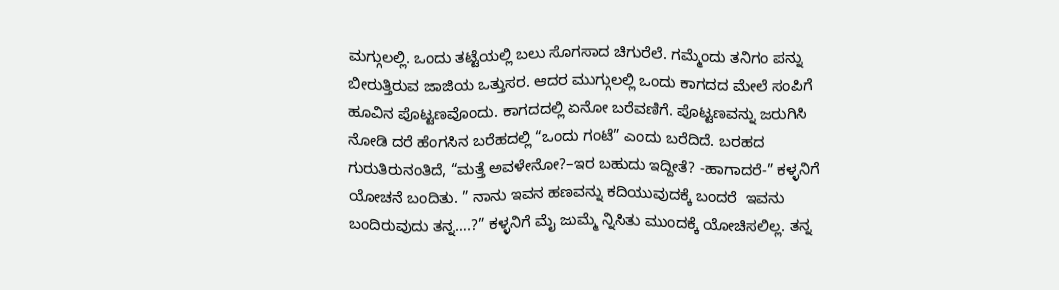ಮಗ್ಗುಲಲ್ಲಿ. ಒಂದು ತಟ್ಟೆಯಲ್ಲಿ ಬಲು ಸೊಗಸಾದ ಚಿಗುರೆಲೆ. ಗಮ್ಮೆಂದು ತನಿಗಂ ಪನ್ನು ಬೀರುತ್ತಿರುವ ಜಾಜಿಯ ಒತ್ತುಸರ. ಆದರ ಮುಗ್ಗುಲಲ್ಲಿ ಒಂದು ಕಾಗದದ ಮೇಲೆ ಸಂಪಿಗೆ ಹೂವಿನ ಪೊಟ್ಟಣವೊಂದು. ಕಾಗದದಲ್ಲಿ ಏನೋ ಬರೆವಣಿಗೆ. ಪೊಟ್ಟಣವನ್ನು ಜರುಗಿಸಿ ನೋಡಿ ದರೆ ಹೆಂಗಸಿನ ಬರೆಹದಲ್ಲಿ “ಒಂದು ಗಂಟೆ” ಎಂದು ಬರೆದಿದೆ. ಬರಹದ ಗುರುತಿರುನಂತಿದೆ, “ಮತ್ತೆ ಅವಳೇನೋ?–ಇರ ಬಹುದು ಇದ್ದೀತೆ? -ಹಾಗಾದರೆ-” ಕಳ್ಳನಿಗೆ ಯೋಚನೆ ಬಂದಿತು. ” ನಾನು ಇವನ ಹಣವನ್ನು ಕದಿಯುವುದಕ್ಕೆ ಬಂದರೆ  ಇವನು ಬಂದಿರುವುದು ತನ್ನ….?” ಕಳ್ಳನಿಗೆ ಮೈ ಜುಮ್ಮೆ ನ್ನಿಸಿತು ಮುಂದಕ್ಕೆ ಯೋಚಿಸಲಿಲ್ಲ. ತನ್ನ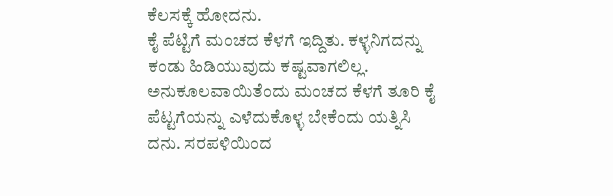ಕೆಲಸಕ್ಕೆ ಹೋದನು.
ಕೈ ಪೆಟ್ಟಿಗೆ ಮಂಚದ ಕೆಳಗೆ ಇದ್ದಿತು. ಕಳ್ಳನಿಗದನ್ನು ಕಂಡು ಹಿಡಿಯುವುದು ಕಷ್ಟವಾಗಲಿಲ್ಲ. ಅನುಕೂಲವಾಯಿತೆಂದು ಮಂಚದ ಕೆಳಗೆ ತೂರಿ ಕೈ ಪೆಟ್ಟಗೆಯನ್ನು ಎಳೆದುಕೊಳ್ಳ ಬೇಕೆಂದು ಯತ್ನಿಸಿ ದನು. ಸರಪಳಿಯಿಂದ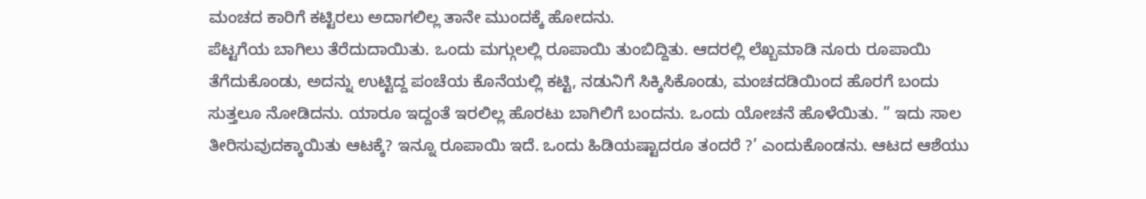ಮಂಚದ ಕಾರಿಗೆ ಕಟ್ಟಿರಲು ಅದಾಗಲಿಲ್ಲ ತಾನೇ ಮುಂದಕ್ಕೆ ಹೋದನು.
ಪೆಟ್ಟಗೆಯ ಬಾಗಿಲು ತೆರೆದುದಾಯಿತು. ಒಂದು ಮಗ್ಗುಲಲ್ಲಿ ರೂಪಾಯಿ ತುಂಬಿದ್ದಿತು. ಆದರಲ್ಲಿ ಲೆಖ್ಬಮಾಡಿ ನೂರು ರೂಪಾಯಿ ತೆಗೆದುಕೊಂಡು, ಅದನ್ನು ಉಟ್ಟಿದ್ದ ಪಂಚೆಯ ಕೊನೆಯಲ್ಲಿ ಕಟ್ಟಿ, ನಡುನಿಗೆ ಸಿಕ್ಕಿಸಿಕೊಂಡು, ಮಂಚದಡಿಯಿಂದ ಹೊರಗೆ ಬಂದು ಸುತ್ತಲೂ ನೋಡಿದನು. ಯಾರೂ ಇದ್ದಂತೆ ಇರಲಿಲ್ಲ ಹೊರಟು ಬಾಗಿಲಿಗೆ ಬಂದನು. ಒಂದು ಯೋಚನೆ ಹೊಳೆಯಿತು. ” ಇದು ಸಾಲ ತೀರಿಸುವುದಕ್ಕಾಯಿತು ಆಟಕ್ಕೆ? ಇನ್ನೂ ರೂಪಾಯಿ ಇದೆ. ಒಂದು ಹಿಡಿಯಷ್ಟಾದರೂ ತಂದರೆ ?’ ಎಂದುಕೊಂಡನು. ಆಟದ ಆಶೆಯು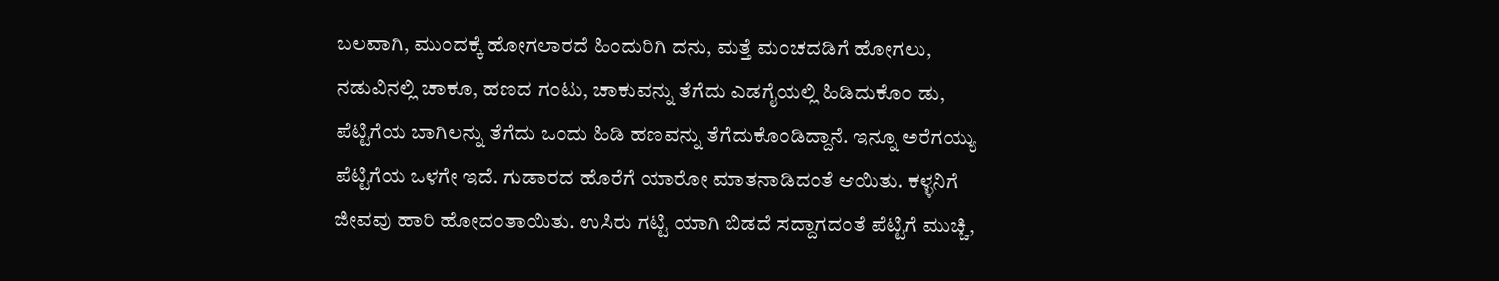ಬಲವಾಗಿ, ಮುಂದಕ್ಕೆ ಹೋಗಲಾರದೆ ಹಿಂದುರಿಗಿ ದನು, ಮತ್ತೆ ಮಂಚದಡಿಗೆ ಹೋಗಲು, ನಡುವಿನಲ್ಲಿ ಚಾಕೂ, ಹಣದ ಗಂಟು, ಚಾಕುವನ್ನು ತೆಗೆದು ಎಡಗೈಯಲ್ಲಿ ಹಿಡಿದುಕೊಂ ಡು, ಪೆಟ್ಟಿಗೆಯ ಬಾಗಿಲನ್ನು ತೆಗೆದು ಒಂದು ಹಿಡಿ ಹಣವನ್ನು ತೆಗೆದುಕೊಂಡಿದ್ದಾನೆ. ಇನ್ನೂ ಅರೆಗಯ್ಯು ಪೆಟ್ಟಿಗೆಯ ಒಳಗೇ ಇದೆ. ಗುಡಾರದ ಹೊರೆಗೆ ಯಾರೋ ಮಾತನಾಡಿದಂತೆ ಆಯಿತು. ಕಳ್ಳನಿಗೆ ಜೀವವು ಹಾರಿ ಹೋದಂತಾಯಿತು. ಉಸಿರು ಗಟ್ಟಿ ಯಾಗಿ ಬಿಡದೆ ಸದ್ದಾಗದಂತೆ ಪೆಟ್ಟಿಗೆ ಮುಚ್ಚಿ,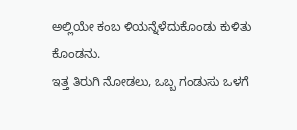ಅಲ್ಲಿಯೇ ಕಂಬ ಳಿಯನ್ನೆಳೆದುಕೊಂಡು ಕುಳಿತು ಕೊಂಡನು.
ಇತ್ತ ತಿರುಗಿ ನೋಡಲು, ಒಬ್ಬ ಗಂಡುಸು ಒಳಗೆ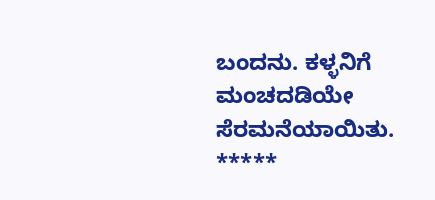ಬಂದನು. ಕಳ್ಳನಿಗೆ ಮಂಚದಡಿಯೇ ಸೆರಮನೆಯಾಯಿತು.
*****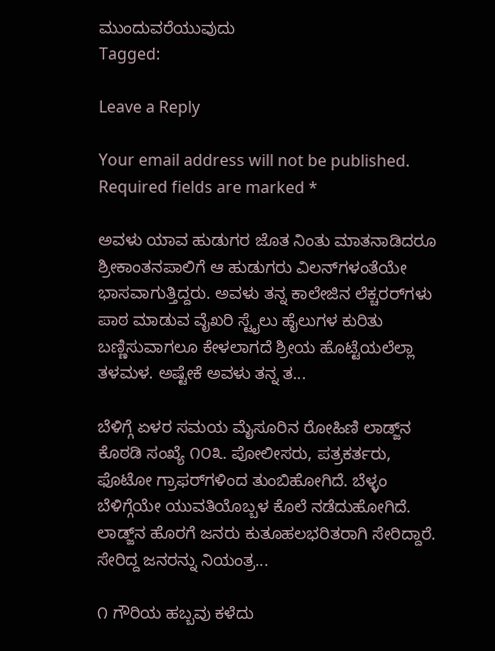ಮುಂದುವರೆಯುವುದು
Tagged:

Leave a Reply

Your email address will not be published. Required fields are marked *

ಅವಳು ಯಾವ ಹುಡುಗರ ಜೊತ ನಿಂತು ಮಾತನಾಡಿದರೂ ಶ್ರೀಕಾಂತನಪಾಲಿಗೆ ಆ ಹುಡುಗರು ವಿಲನ್‌ಗಳಂತೆಯೇ ಭಾಸವಾಗುತ್ತಿದ್ದರು. ಅವಳು ತನ್ನ ಕಾಲೇಜಿನ ಲೆಕ್ಚರರ್‌ಗಳು ಪಾಠ ಮಾಡುವ ವೈಖರಿ ಸ್ಟೈಲು ಹೈಲುಗಳ ಕುರಿತು ಬಣ್ಣಿಸುವಾಗಲೂ ಕೇಳಲಾಗದೆ ಶ್ರೀಯ ಹೊಟ್ಟೆಯಲೆಲ್ಲಾ ತಳಮಳ. ಅಷ್ಟೇಕೆ ಅವಳು ತನ್ನ ತ...

ಬೆಳಿಗ್ಗೆ ಏಳರ ಸಮಯ ಮೈಸೂರಿನ ರೋಹಿಣಿ ಲಾಡ್ಜ್‌ನ ಕೊಠಡಿ ಸಂಖ್ಯೆ ೧೦೩. ಪೋಲೀಸರು, ಪತ್ರಕರ್ತರು, ಫೊಟೋ ಗ್ರಾಫರ್‌ಗಳಿಂದ ತುಂಬಿಹೋಗಿದೆ. ಬೆಳ್ಳಂ ಬೆಳಿಗ್ಗೆಯೇ ಯುವತಿಯೊಬ್ಬಳ ಕೊಲೆ ನಡೆದುಹೋಗಿದೆ. ಲಾಡ್ಜ್‌ನ ಹೊರಗೆ ಜನರು ಕುತೂಹಲಭರಿತರಾಗಿ ಸೇರಿದ್ದಾರೆ. ಸೇರಿದ್ದ ಜನರನ್ನು ನಿಯಂತ್ರ...

೧ ಗೌರಿಯ ಹಬ್ಬವು ಕಳೆದು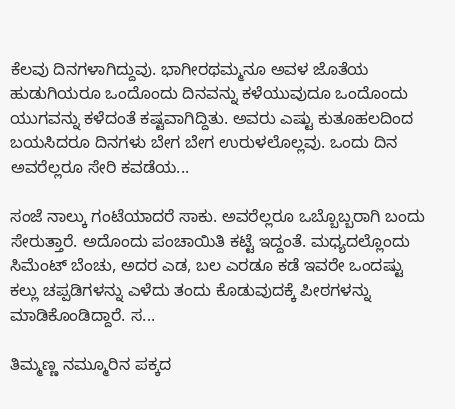ಕೆಲವು ದಿನಗಳಾಗಿದ್ದುವು. ಭಾಗೀರಥಮ್ಮನೂ ಅವಳ ಜೊತೆಯ ಹುಡುಗಿಯರೂ ಒಂದೊಂದು ದಿನವನ್ನು ಕಳೆಯುವುದೂ ಒಂದೊಂದು ಯುಗವನ್ನು ಕಳೆದಂತೆ ಕಷ್ಟವಾಗಿದ್ದಿತು. ಅವರು ಎಷ್ಟು ಕುತೂಹಲದಿಂದ ಬಯಸಿದರೂ ದಿನಗಳು ಬೇಗ ಬೇಗ ಉರುಳಲೊಲ್ಲವು. ಒಂದು ದಿನ ಅವರೆಲ್ಲರೂ ಸೇರಿ ಕವಡೆಯ...

ಸಂಜೆ ನಾಲ್ಕು ಗಂಟೆಯಾದರೆ ಸಾಕು. ಅವರೆಲ್ಲರೂ ಒಬ್ಬೊಬ್ಬರಾಗಿ ಬಂದು ಸೇರುತ್ತಾರೆ. ಅದೊಂದು ಪಂಚಾಯಿತಿ ಕಟ್ಟೆ ಇದ್ದಂತೆ. ಮಧ್ಯದಲ್ಲೊಂದು ಸಿಮೆಂಟ್ ಬೆಂಚು, ಅದರ ಎಡ, ಬಲ ಎರಡೂ ಕಡೆ ಇವರೇ ಒಂದಷ್ಟು ಕಲ್ಲು ಚಪ್ಪಡಿಗಳನ್ನು ಎಳೆದು ತಂದು ಕೊಡುವುದಕ್ಕೆ ಪೀಠಗಳನ್ನು ಮಾಡಿಕೊಂಡಿದ್ದಾರೆ. ಸ...

ತಿಮ್ಮಣ್ಣ ನಮ್ಮೂರಿನ ಪಕ್ಕದ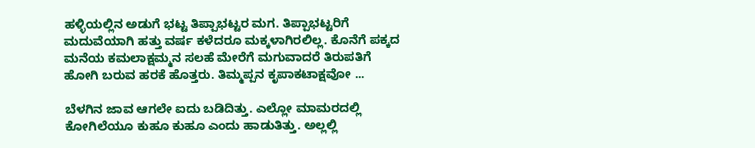ಹಳ್ಳಿಯಲ್ಲಿನ ಅಡುಗೆ ಭಟ್ಟ ತಿಪ್ಪಾಭಟ್ಟರ ಮಗ. ತಿಪ್ಪಾಭಟ್ಟರಿಗೆ ಮದುವೆಯಾಗಿ ಹತ್ತು ವರ್ಷ ಕಳೆದರೂ ಮಕ್ಕಳಾಗಿರಲಿಲ್ಲ. ಕೊನೆಗೆ ಪಕ್ಕದ ಮನೆಯ ಕಮಲಾಕ್ಷಮ್ಮನ ಸಲಹೆ ಮೇರೆಗೆ ಮಗುವಾದರೆ ತಿರುಪತಿಗೆ ಹೋಗಿ ಬರುವ ಹರಕೆ ಹೊತ್ತರು. ತಿಮ್ಮಪ್ಪನ ಕೃಪಾಕಟಾಕ್ಷವೋ ...

ಬೆಳಗಿನ ಜಾವ ಆಗಲೇ ಐದು ಬಡಿದಿತ್ತು. ಎಲ್ಲೋ ಮಾಮರದಲ್ಲಿ ಕೋಗಿಲೆಯೂ ಕುಹೂ ಕುಹೂ ಎಂದು ಹಾಡುತಿತ್ತು. ಅಲ್ಲಲ್ಲಿ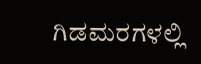ಗಿಡಮರಗಳಲ್ಲಿ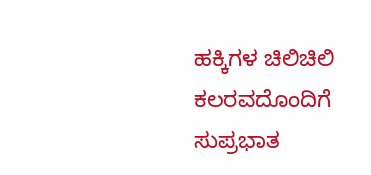ಹಕ್ಕಿಗಳ ಚಿಲಿಚಿಲಿ ಕಲರವದೊಂದಿಗೆ ಸುಪ್ರಭಾತ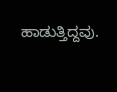ಹಾಡುತ್ತಿದ್ದವು.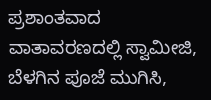ಪ್ರಶಾಂತವಾದ ವಾತಾವರಣದಲ್ಲಿ ಸ್ವಾಮೀಜಿ, ಬೆಳಗಿನ ಪೂಜೆ ಮುಗಿಸಿ,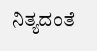ನಿತ್ಯದಂತೆ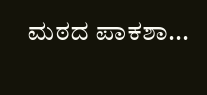ಮಠದ ಪಾಕಶಾ...